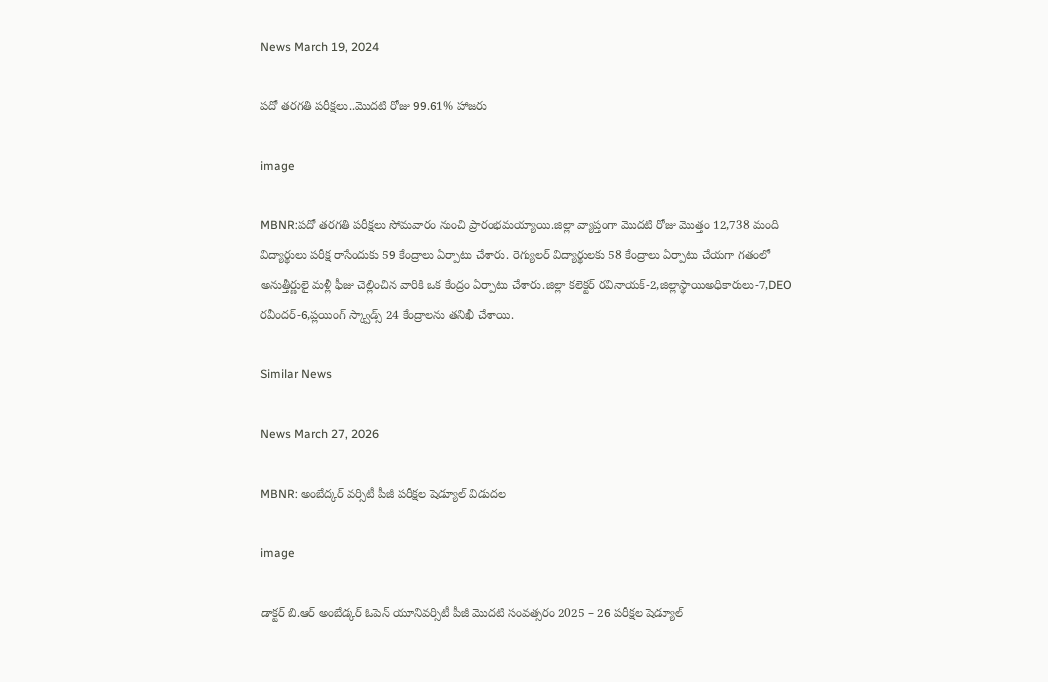News March 19, 2024

పదో తరగతి పరీక్షలు..మొదటి రోజు 99.61% హాజరు

image

MBNR:పదో తరగతి పరీక్షలు సోమవారం నుంచి ప్రారంభమయ్యాయి.జిల్లా వ్యాప్తంగా మొదటి రోజు మొత్తం 12,738 మంది విద్యార్థులు పరీక్ష రాసేందుకు 59 కేంద్రాలు ఏర్పాటు చేశారు. రెగ్యులర్ విద్యార్థులకు 58 కేంద్రాలు ఏర్పాటు చేయగా గతంలో అనుత్తీర్ణులై మళ్లీ ఫీజు చెల్లించిన వారికి ఒక కేంద్రం ఏర్పాటు చేశారు.జిల్లా కలెక్టర్ రవినాయక్-2,జిల్లాస్థాయిఅధికారులు-7,DEO రవీందర్-6,ప్లయింగ్ స్క్వాడ్స్ 24 కేంద్రాలను తనిఖీ చేశాయి.

Similar News

News March 27, 2026

MBNR: అంబేద్కర్ వర్సిటీ పీజీ పరీక్షల షెడ్యూల్ విడుదల

image

డాక్టర్ బి.ఆర్ అంబేడ్కర్ ఓపెన్ యూనివర్సిటీ పీజీ మొదటి సంవత్సరం 2025 – 26 పరీక్షల షెడ్యూల్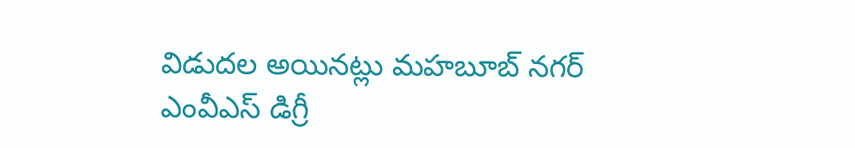విడుదల అయినట్లు మహబూబ్ నగర్ ఎంవీఎస్ డిగ్రీ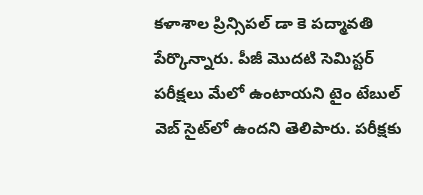కళాశాల ప్రిన్సిపల్ డా కె పద్మావతి పేర్కొన్నారు. పీజీ మొదటి సెమిస్టర్ పరీక్షలు మేలో ఉంటాయని టైం టేబుల్ వెబ్ సైట్‌లో ఉందని తెలిపారు. పరీక్షకు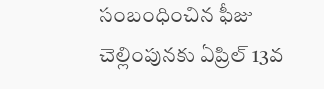సంబంధించిన ఫీజు చెల్లింపునకు ఏప్రిల్ 13వ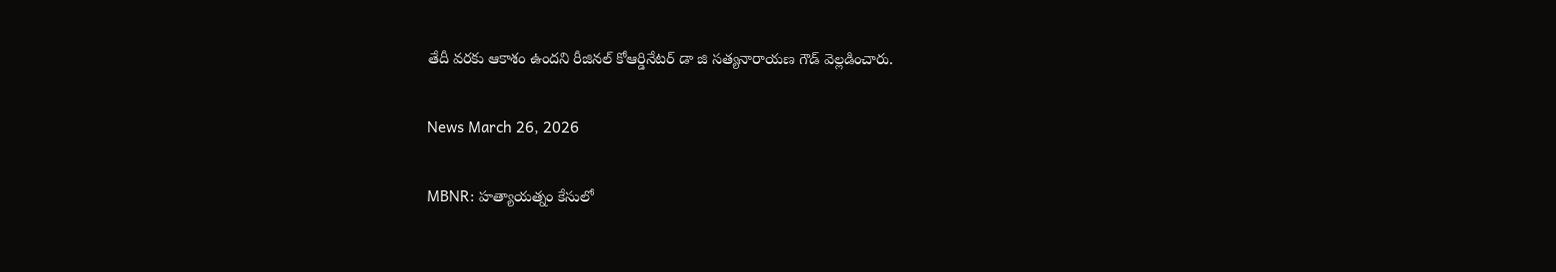తేదీ వరకు ఆకాశం ఉందని రీజినల్ కోఆర్డినేటర్ డా జి సత్యనారాయణ గౌడ్ వెల్లడించారు.

News March 26, 2026

MBNR: హత్యాయత్నం కేసులో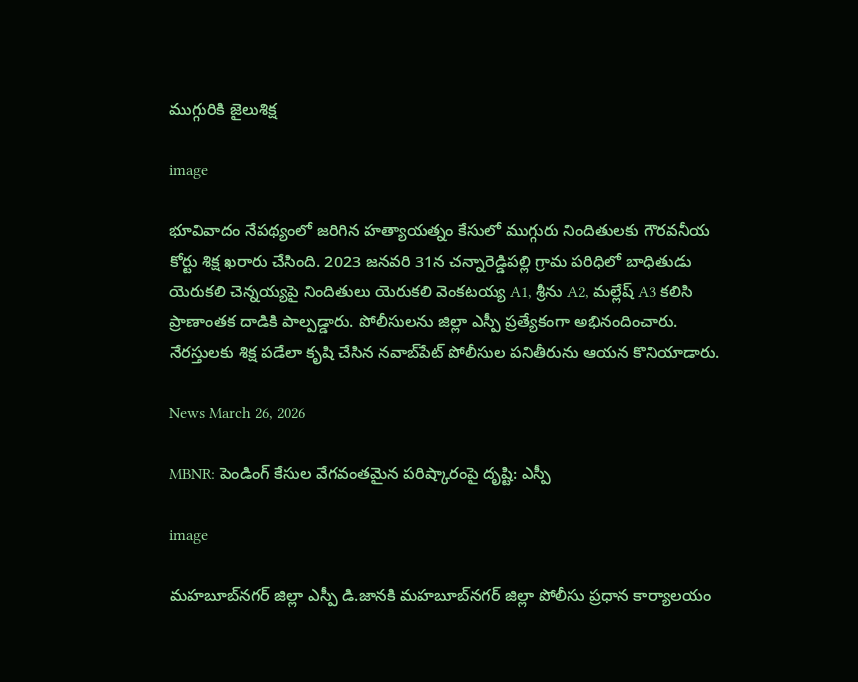ముగ్గురికి జైలుశిక్ష

image

భూవివాదం నేపథ్యంలో జరిగిన హత్యాయత్నం కేసులో ముగ్గురు నిందితులకు గౌరవనీయ కోర్టు శిక్ష ఖరారు చేసింది. 2023 జనవరి 31న చన్నారెడ్డిపల్లి గ్రామ పరిధిలో బాధితుడు యెరుకలి చెన్నయ్యపై నిందితులు యెరుకలి వెంకటయ్య A1, శ్రీను A2, మల్లేష్ A3 కలిసి ప్రాణాంతక దాడికి పాల్పడ్డారు. పోలీసులను జిల్లా ఎస్పీ ప్రత్యేకంగా అభినందించారు. నేరస్తులకు శిక్ష పడేలా కృషి చేసిన నవాబ్‌పేట్ పోలీసుల పనితీరును ఆయన కొనియాడారు.

News March 26, 2026

MBNR: పెండింగ్ కేసుల వేగవంతమైన పరిష్కారంపై దృష్టి: ఎస్పీ

image

మహబూబ్‌నగర్ జిల్లా ఎస్పీ డి.జానకి మహబూబ్‌నగర్ జిల్లా పోలీసు ప్రధాన కార్యాలయం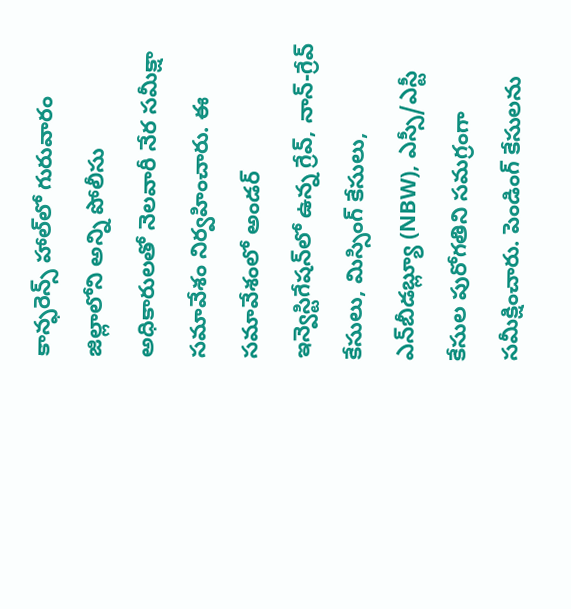కాన్ఫరెన్స్ హాల్‌లో గురువారం జిల్లాలోని అన్ని పోలీసు అధికారులతో నెలవారీ నేర సమీక్షా సమావేశం నిర్వహించారు. ఈ సమావేశంలో అండర్ ఇన్వెస్టిగేషన్‌లో ఉన్న గ్రేవ్, నాన్-గ్రేవ్ కేసులు, మిస్సింగ్ కేసులు, ఎన్‌బీడబ్ల్యూ (NBW), ఎస్సీ/ఎస్టీ కేసుల పురోగతిని సమగ్రంగా సమీక్షించారు. పెండింగ్ కేసులను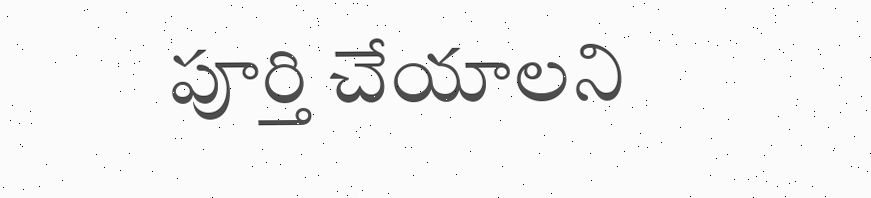పూర్తి చేయాలని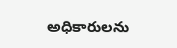అధికారులను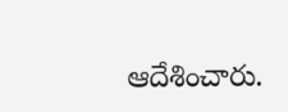ఆదేశించారు.